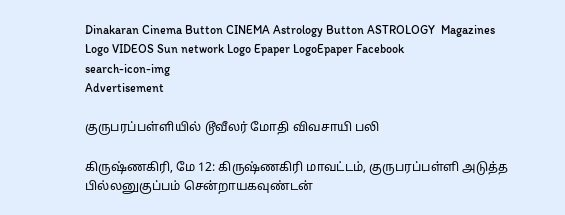Dinakaran Cinema Button CINEMA Astrology Button ASTROLOGY  Magazines Logo VIDEOS Sun network Logo Epaper LogoEpaper Facebook
search-icon-img
Advertisement

குருபரப்பள்ளியில் டூவீலர் மோதி விவசாயி பலி

கிருஷ்ணகிரி, மே 12: கிருஷ்ணகிரி மாவட்டம், குருபரப்பள்ளி அடுத்த பில்லனுகுப்பம் சென்றாயகவுண்டன்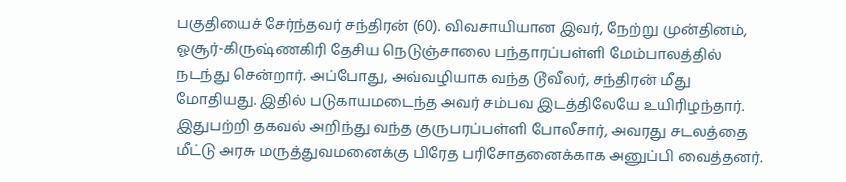பகுதியைச் சேர்ந்தவர் சந்திரன் (60). விவசாயியான இவர், நேற்று முன்தினம், ஓசூர்-கிருஷ்ணகிரி தேசிய நெடுஞ்சாலை பந்தாரப்பள்ளி மேம்பாலத்தில் நடந்து சென்றார். அப்போது, அவ்வழியாக வந்த டூவீலர், சந்திரன் மீது மோதியது. இதில் படுகாயமடைந்த அவர் சம்பவ இடத்திலேயே உயிரிழந்தார். இதுபற்றி தகவல் அறிந்து வந்த குருபரப்பள்ளி போலீசார், அவரது சடலத்தை மீட்டு அரசு மருத்துவமனைக்கு பிரேத பரிசோதனைக்காக அனுப்பி வைத்தனர்.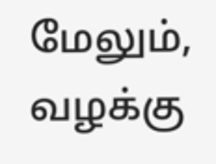மேலும், வழக்கு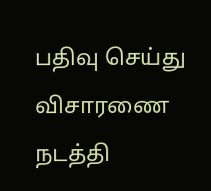பதிவு செய்து விசாரணை நடத்தி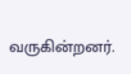வருகின்றனர்.